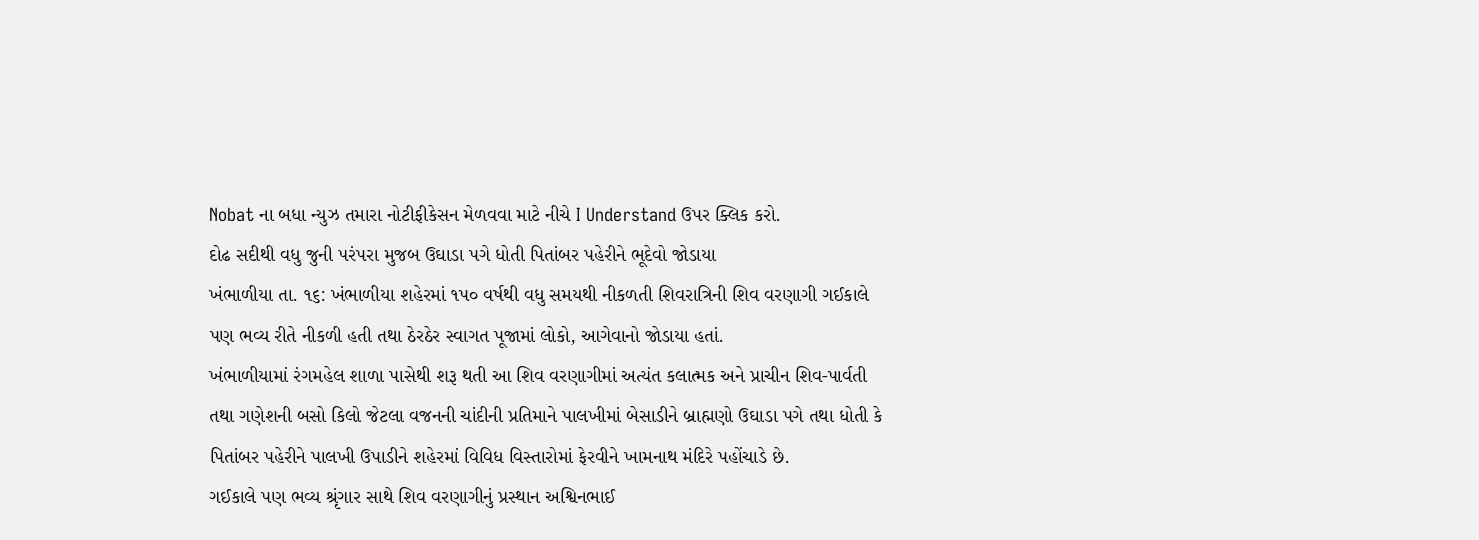Nobat ના બધા ન્યુઝ તમારા નોટીફીકેસન મેળવવા માટે નીચે I Understand ઉપર ક્લિક કરો.
દોઢ સદીથી વધુ જુની ૫રંપરા મુજબ ઉઘાડા પગે ધોતી પિતાંબર પહેરીને ભૂદેવો જોડાયા
ખંભાળીયા તા. ૧૬: ખંભાળીયા શહેરમાં ૧પ૦ વર્ષથી વધુ સમયથી નીકળતી શિવરાત્રિની શિવ વરણાગી ગઈકાલે પણ ભવ્ય રીતે નીકળી હતી તથા ઠેરઠેર સ્વાગત પૂજામાં લોકો, આગેવાનો જોડાયા હતાં.
ખંભાળીયામાં રંગમહેલ શાળા પાસેથી શરૂ થતી આ શિવ વરણાગીમાં અત્યંત કલાત્મક અને પ્રાચીન શિવ-પાર્વતી તથા ગણેશની બસો કિલો જેટલા વજનની ચાંદીની પ્રતિમાને પાલખીમાં બેસાડીને બ્રાહ્મણો ઉઘાડા પગે તથા ધોતી કે પિતાંબર પહેરીને પાલખી ઉપાડીને શહેરમાં વિવિધ વિસ્તારોમાં ફેરવીને ખામનાથ મંદિરે પહોંચાડે છે.
ગઈકાલે પણ ભવ્ય શ્રૃંગાર સાથે શિવ વરણાગીનું પ્રસ્થાન અશ્વિનભાઈ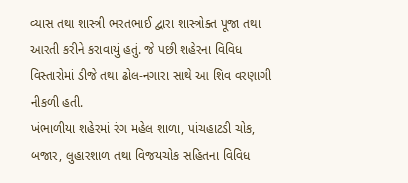વ્યાસ તથા શાસ્ત્રી ભરતભાઈ દ્વારા શાસ્ત્રોક્ત પૂજા તથા આરતી કરીને કરાવાયું હતું. જે પછી શહેરના વિવિધ વિસ્તારોમાં ડીજે તથા ઢોલ-નગારા સાથે આ શિવ વરણાગી નીકળી હતી.
ખંભાળીયા શહેરમાં રંગ મહેલ શાળા, પાંચહાટડી ચોક, બજાર, લુહારશાળ તથા વિજયચોક સહિતના વિવિધ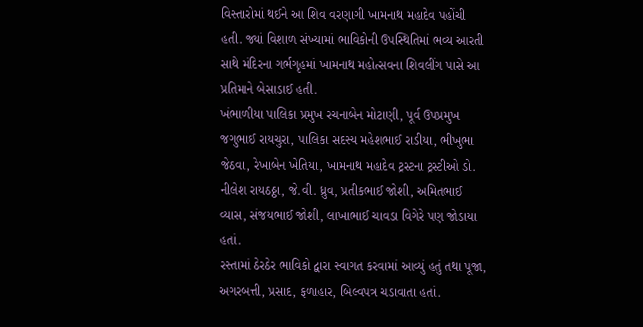વિસ્તારોમાં થઈને આ શિવ વરણાગી ખામનાથ મહાદેવ પહોંચી હતી. જ્યાં વિશાળ સંખ્યામાં ભાવિકોની ઉપસ્થિતિમાં ભવ્ય આરતી સાથે મંદિરના ગર્ભગૃહમાં ખામનાથ મહોત્સવના શિવલીંગ પાસે આ પ્રતિમાને બેસાડાઈ હતી.
ખંભાળીયા પાલિકા પ્રમુખ રચનાબેન મોટાણી, પૂર્વ ઉપપ્રમુખ જગુભાઈ રાયચુરા, પાલિકા સદસ્ય મહેશભાઈ રાડીયા, ભીખુભા જેઠવા, રેખાબેન ખેતિયા, ખામનાથ મહાદેવ ટ્રસ્ટના ટ્રસ્ટીઓ ડો. નીલેશ રાયઠઠ્ઠા, જે.વી. ધ્રુવ, પ્રતીકભાઈ જોશી, અમિતભાઈ વ્યાસ, સંજયભાઈ જોશી, લાખાભાઈ ચાવડા વિગેરે પણ જોડાયા હતાં.
રસ્તામાં ઠેરઠેર ભાવિકો દ્વારા સ્વાગત કરવામાં આવ્યું હતું તથા પૂજા, અગરબત્તી, પ્રસાદ, ફળાહાર, બિલ્વપત્ર ચડાવાતા હતાં.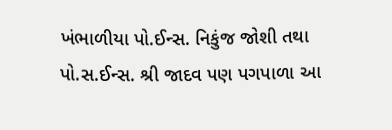ખંભાળીયા પો.ઈન્સ. નિકુંજ જોશી તથા પો.સ.ઈન્સ. શ્રી જાદવ પણ પગપાળા આ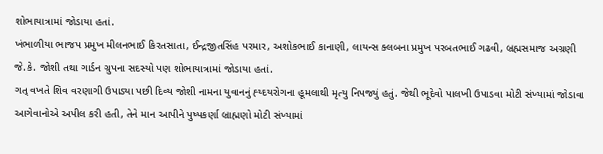શોભાયાત્રામાં જોડાયા હતાં.
ખંભાળીયા ભાજપ પ્રમુખ મીલનભાઈ કિરતસાતા, ઈન્દ્રજીતસિંહ પરમાર, અશોકભાઈ કાનાણી, લાયન્સ ક્લબના પ્રમુખ પરબતભાઈ ગઢવી, બ્રહ્મસમાજ અગ્રણી જે.કે. જોશી તથા ગાર્ડન ગ્રુપના સદસ્યો પણ શોભાયાત્રામાં જોડાયા હતાં.
ગત્ વખતે શિવ વરણાગી ઉપાડ્યા પછી દિવ્ય જોશી નામના યુવાનનું હ્ય્દયરોગના હૂમલાથી મૃત્યુ નિપજ્યું હતું. જેથી ભૂદેવો પાલખી ઉપાડવા મોટી સંખ્યામાં જોડાવા આગેવાનોએ અપીલ કરી હતી, તેને માન આપીને પુષ્પકર્ણા બ્રાહ્મણો મોટી સંખ્યામાં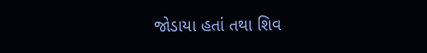જોડાયા હતાં તથા શિવ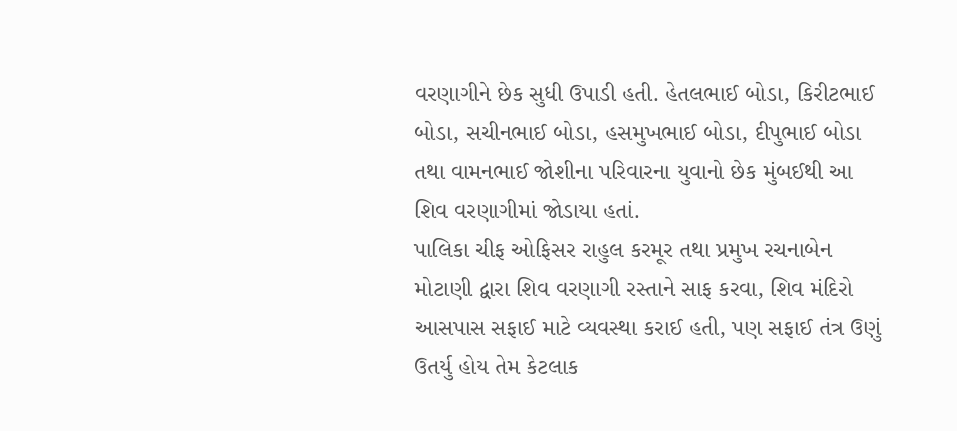વરણાગીને છેક સુધી ઉપાડી હતી. હેતલભાઈ બોડા, કિરીટભાઈ બોડા, સચીનભાઈ બોડા, હસમુખભાઈ બોડા, દીપુભાઈ બોડા તથા વામનભાઈ જોશીના પરિવારના યુવાનો છેક મુંબઈથી આ શિવ વરણાગીમાં જોડાયા હતાં.
પાલિકા ચીફ ઓફિસર રાહુલ કરમૂર તથા પ્રમુખ રચનાબેન મોટાણી દ્વારા શિવ વરણાગી રસ્તાને સાફ કરવા, શિવ મંદિરો આસપાસ સફાઈ માટે વ્યવસ્થા કરાઈ હતી, પણ સફાઈ તંત્ર ઉણું ઉતર્યુ હોય તેમ કેટલાક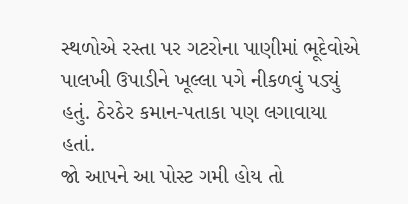સ્થળોએ રસ્તા પર ગટરોના પાણીમાં ભૂદેવોએ પાલખી ઉપાડીને ખૂલ્લા પગે નીકળવું પડ્યું હતું. ઠેરઠેર કમાન-પતાકા પણ લગાવાયા હતાં.
જો આપને આ પોસ્ટ ગમી હોય તો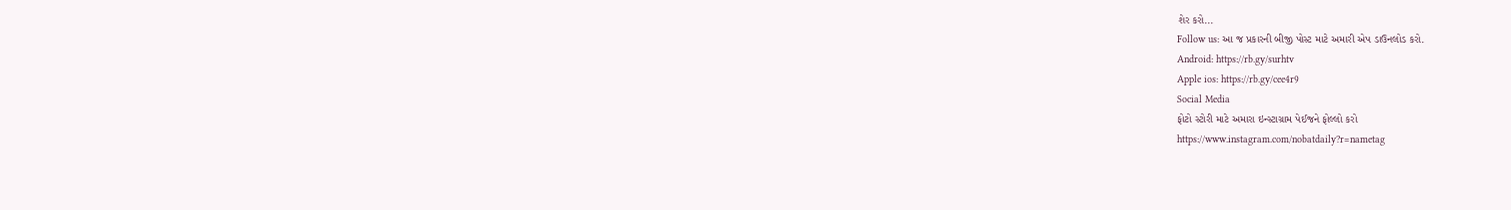શેર કરો...
Follow us: આ જ પ્રકારની બીજી પોસ્ટ માટે અમારી એપ ડાઉનલોડ કરો.
Android: https://rb.gy/surhtv
Apple ios: https://rb.gy/cee4r9
Social Media
ફોટો સ્ટોરી માટે અમારા ઇન્સ્ટાગ્રામ પેઈજને ફોલ્લો કરો
https://www.instagram.com/nobatdaily?r=nametag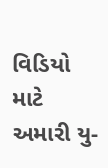વિડિયો માટે અમારી યુ-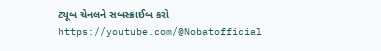ટ્યૂબ ચેનલને સબસ્ક્રાઈબ કરો
https://youtube.com/@Nobatofficial